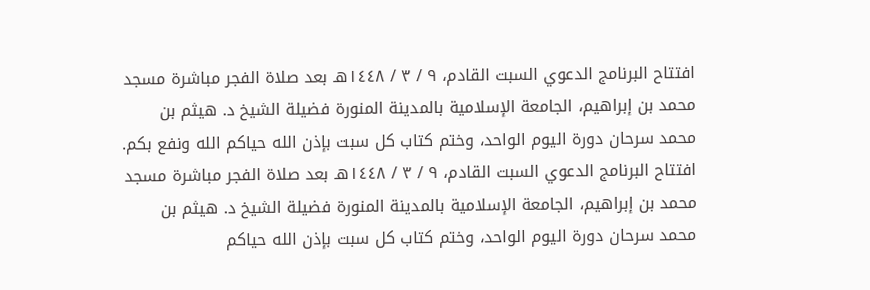افتتاح البرنامج الدعوي السبت القادم، ٩ / ٣ / ١٤٤٨هـ بعد صلاة الفجر مباشرة مسجد محمد بن إبراهيم، الجامعة الإسلامية بالمدينة المنورة فضيلة الشيخ د. هيثم بن محمد سرحان دورة اليوم الواحد، وختم كتاب كل سبت بإذن الله حياكم الله ونفع بكم. افتتاح البرنامج الدعوي السبت القادم، ٩ / ٣ / ١٤٤٨هـ بعد صلاة الفجر مباشرة مسجد محمد بن إبراهيم، الجامعة الإسلامية بالمدينة المنورة فضيلة الشيخ د. هيثم بن محمد سرحان دورة اليوم الواحد، وختم كتاب كل سبت بإذن الله حياكم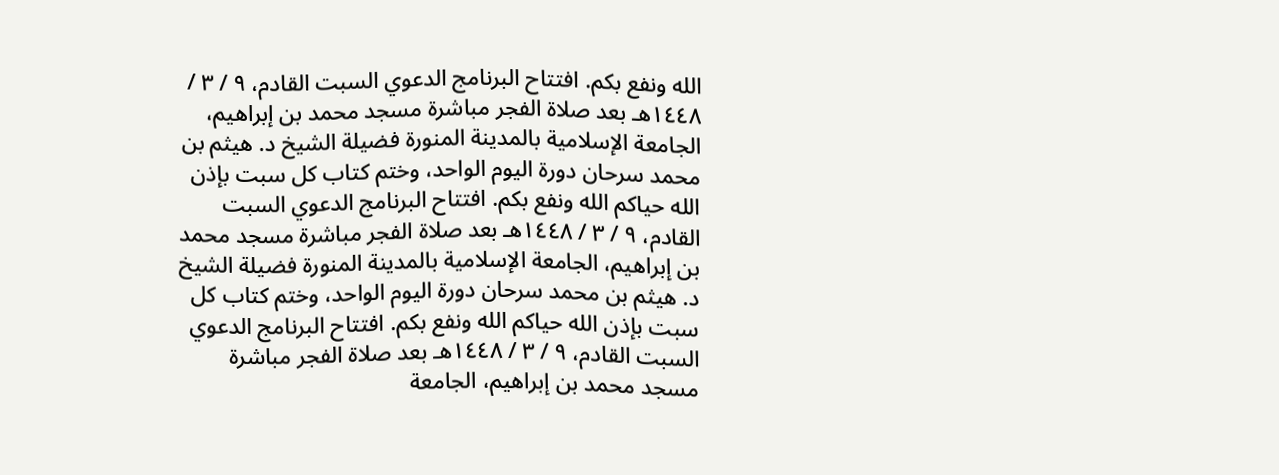الله ونفع بكم. افتتاح البرنامج الدعوي السبت القادم، ٩ / ٣ / ١٤٤٨هـ بعد صلاة الفجر مباشرة مسجد محمد بن إبراهيم، الجامعة الإسلامية بالمدينة المنورة فضيلة الشيخ د. هيثم بن محمد سرحان دورة اليوم الواحد، وختم كتاب كل سبت بإذن الله حياكم الله ونفع بكم. افتتاح البرنامج الدعوي السبت القادم، ٩ / ٣ / ١٤٤٨هـ بعد صلاة الفجر مباشرة مسجد محمد بن إبراهيم، الجامعة الإسلامية بالمدينة المنورة فضيلة الشيخ د. هيثم بن محمد سرحان دورة اليوم الواحد، وختم كتاب كل سبت بإذن الله حياكم الله ونفع بكم. افتتاح البرنامج الدعوي السبت القادم، ٩ / ٣ / ١٤٤٨هـ بعد صلاة الفجر مباشرة مسجد محمد بن إبراهيم، الجامعة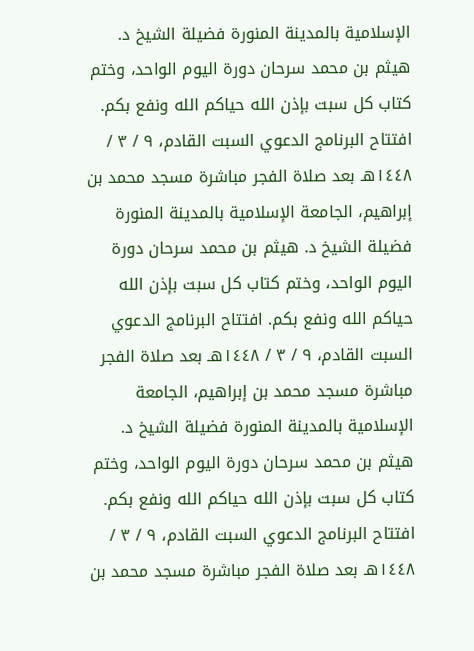الإسلامية بالمدينة المنورة فضيلة الشيخ د. هيثم بن محمد سرحان دورة اليوم الواحد، وختم كتاب كل سبت بإذن الله حياكم الله ونفع بكم. افتتاح البرنامج الدعوي السبت القادم، ٩ / ٣ / ١٤٤٨هـ بعد صلاة الفجر مباشرة مسجد محمد بن إبراهيم، الجامعة الإسلامية بالمدينة المنورة فضيلة الشيخ د. هيثم بن محمد سرحان دورة اليوم الواحد، وختم كتاب كل سبت بإذن الله حياكم الله ونفع بكم. افتتاح البرنامج الدعوي السبت القادم، ٩ / ٣ / ١٤٤٨هـ بعد صلاة الفجر مباشرة مسجد محمد بن إبراهيم، الجامعة الإسلامية بالمدينة المنورة فضيلة الشيخ د. هيثم بن محمد سرحان دورة اليوم الواحد، وختم كتاب كل سبت بإذن الله حياكم الله ونفع بكم. افتتاح البرنامج الدعوي السبت القادم، ٩ / ٣ / ١٤٤٨هـ بعد صلاة الفجر مباشرة مسجد محمد بن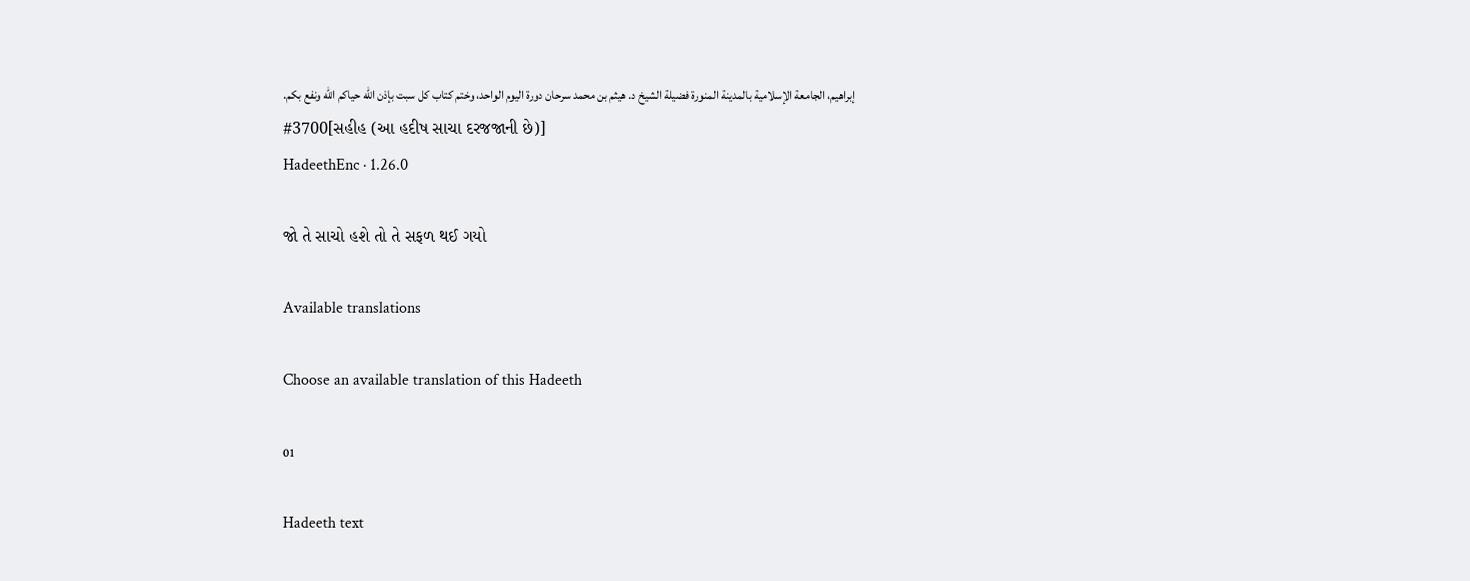إبراهيم، الجامعة الإسلامية بالمدينة المنورة فضيلة الشيخ د. هيثم بن محمد سرحان دورة اليوم الواحد، وختم كتاب كل سبت بإذن الله حياكم الله ونفع بكم.
#3700[સહીહ (આ હદીષ સાચા દરજજાની છે)]
HadeethEnc · 1.26.0

જો તે સાચો હશે તો તે સફળ થઈ ગયો

Available translations

Choose an available translation of this Hadeeth

01

Hadeeth text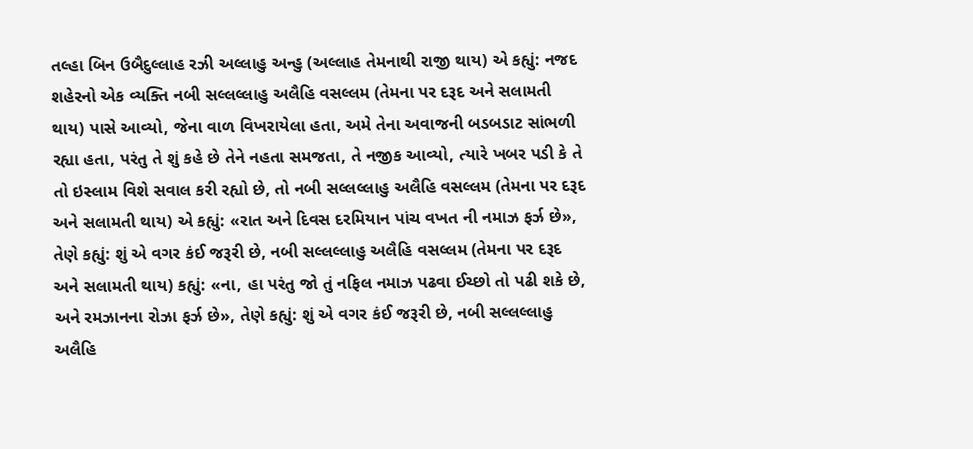તલ્હા બિન ઉબૈદુલ્લાહ રઝી અલ્લાહુ અન્હુ (અલ્લાહ તેમનાથી રાજી થાય) એ કહ્યું: નજદ શહેરનો એક વ્યક્તિ નબી સલ્લલ્લાહુ અલૈહિ વસલ્લમ (તેમના પર દરૂદ અને સલામતી થાય) પાસે આવ્યો, જેના વાળ વિખરાયેલા હતા, અમે તેના અવાજની બડબડાટ સાંભળી રહ્યા હતા, પરંતુ તે શું કહે છે તેને નહતા સમજતા, તે નજીક આવ્યો, ત્યારે ખબર પડી કે તે તો ઇસ્લામ વિશે સવાલ કરી રહ્યો છે, તો નબી સલ્લલ્લાહુ અલૈહિ વસલ્લમ (તેમના પર દરૂદ અને સલામતી થાય) એ કહ્યું: «રાત અને દિવસ દરમિયાન પાંચ વખત ની નમાઝ ફર્ઝ છે», તેણે કહ્યું: શું એ વગર કંઈ જરૂરી છે, નબી સલ્લલ્લાહુ અલૈહિ વસલ્લમ (તેમના પર દરૂદ અને સલામતી થાય) કહ્યું: «ના, હા પરંતુ જો તું નફિલ નમાઝ પઢવા ઈચ્છો તો પઢી શકે છે, અને રમઝાનના રોઝા ફર્ઝ છે», તેણે કહ્યું: શું એ વગર કંઈ જરૂરી છે, નબી સલ્લલ્લાહુ અલૈહિ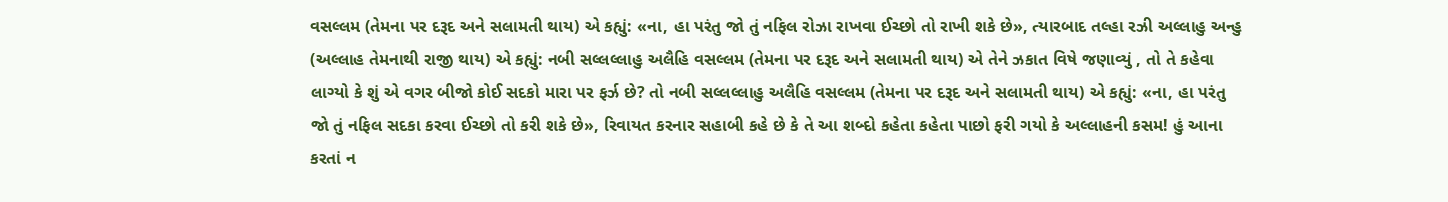વસલ્લમ (તેમના પર દરૂદ અને સલામતી થાય) એ કહ્યું: «ના, હા પરંતુ જો તું નફિલ રોઝા રાખવા ઈચ્છો તો રાખી શકે છે», ત્યારબાદ તલ્હા રઝી અલ્લાહુ અન્હુ (અલ્લાહ તેમનાથી રાજી થાય) એ કહ્યું: નબી સલ્લલ્લાહુ અલૈહિ વસલ્લમ (તેમના પર દરૂદ અને સલામતી થાય) એ તેને ઝકાત વિષે જણાવ્યું , તો તે કહેવા લાગ્યો કે શું એ વગર બીજો કોઈ સદકો મારા પર ફર્ઝ છે? તો નબી સલ્લલ્લાહુ અલૈહિ વસલ્લમ (તેમના પર દરૂદ અને સલામતી થાય) એ કહ્યું: «ના, હા પરંતુ જો તું નફિલ સદકા કરવા ઈચ્છો તો કરી શકે છે», રિવાયત કરનાર સહાબી કહે છે કે તે આ શબ્દો કહેતા કહેતા પાછો ફરી ગયો કે અલ્લાહની કસમ! હું આના કરતાં ન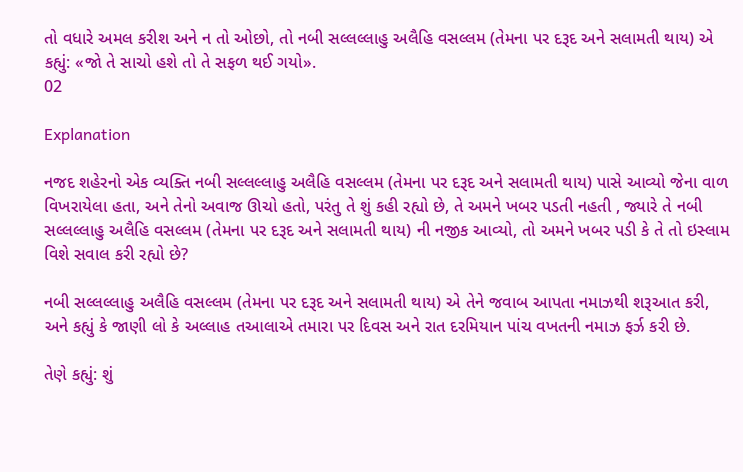તો વધારે અમલ કરીશ અને ન તો ઓછો, તો નબી સલ્લલ્લાહુ અલૈહિ વસલ્લમ (તેમના પર દરૂદ અને સલામતી થાય) એ કહ્યું: «જો તે સાચો હશે તો તે સફળ થઈ ગયો».
02

Explanation

નજદ શહેરનો એક વ્યક્તિ નબી સલ્લલ્લાહુ અલૈહિ વસલ્લમ (તેમના પર દરૂદ અને સલામતી થાય) પાસે આવ્યો જેના વાળ વિખરાયેલા હતા, અને તેનો અવાજ ઊચો હતો, પરંતુ તે શું કહી રહ્યો છે, તે અમને ખબર પડતી નહતી , જ્યારે તે નબી સલ્લલ્લાહુ અલૈહિ વસલ્લમ (તેમના પર દરૂદ અને સલામતી થાય) ની નજીક આવ્યો, તો અમને ખબર પડી કે તે તો ઇસ્લામ વિશે સવાલ કરી રહ્યો છે?

નબી સલ્લલ્લાહુ અલૈહિ વસલ્લમ (તેમના પર દરૂદ અને સલામતી થાય) એ તેને જવાબ આપતા નમાઝથી શરૂઆત કરી, અને કહ્યું કે જાણી લો કે અલ્લાહ તઆલાએ તમારા પર દિવસ અને રાત દરમિયાન પાંચ વખતની નમાઝ ફર્ઝ કરી છે.

તેણે કહ્યું: શું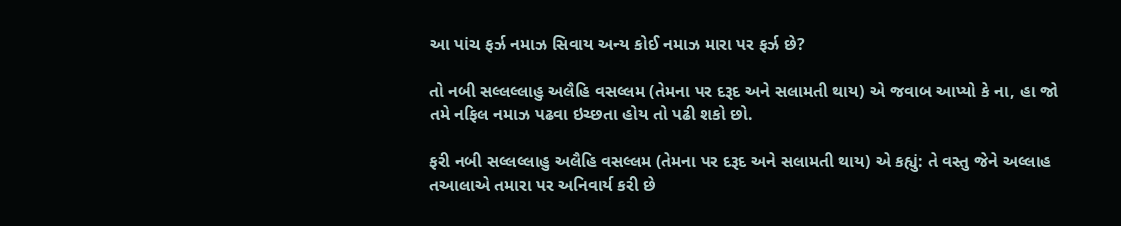આ પાંચ ફર્ઝ નમાઝ સિવાય અન્ય કોઈ નમાઝ મારા પર ફર્ઝ છે?

તો નબી સલ્લલ્લાહુ અલૈહિ વસલ્લમ (તેમના પર દરૂદ અને સલામતી થાય) એ જવાબ આપ્યો કે ના, હા જો તમે નફિલ નમાઝ પઢવા ઇચ્છતા હોય તો પઢી શકો છો.

ફરી નબી સલ્લલ્લાહુ અલૈહિ વસલ્લમ (તેમના પર દરૂદ અને સલામતી થાય) એ કહ્યું: તે વસ્તુ જેને અલ્લાહ તઆલાએ તમારા પર અનિવાર્ય કરી છે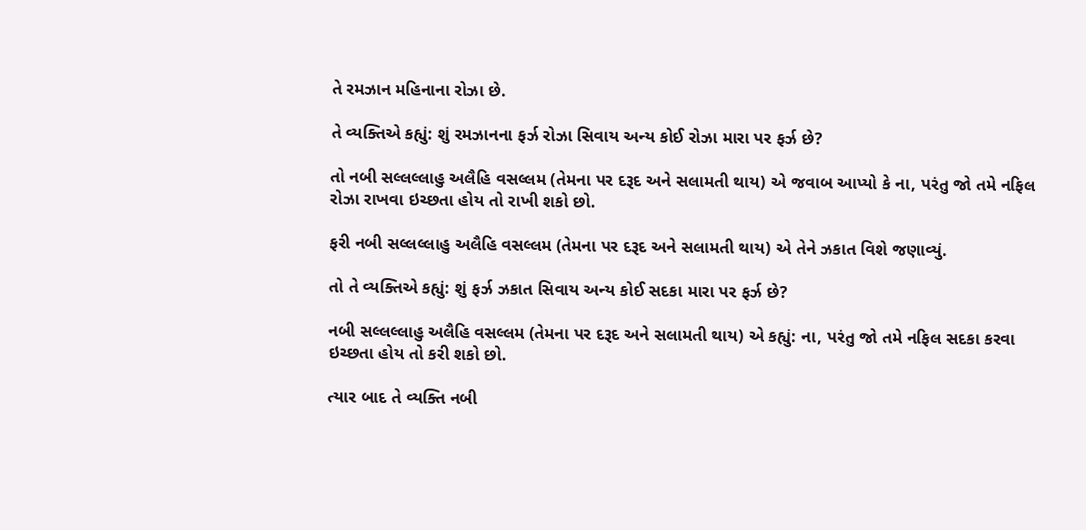તે રમઝાન મહિનાના રોઝા છે.

તે વ્યક્તિએ કહ્યું: શું રમઝાનના ફર્ઝ રોઝા સિવાય અન્ય કોઈ રોઝા મારા પર ફર્ઝ છે?

તો નબી સલ્લલ્લાહુ અલૈહિ વસલ્લમ (તેમના પર દરૂદ અને સલામતી થાય) એ જવાબ આપ્યો કે ના, પરંતુ જો તમે નફિલ રોઝા રાખવા ઇચ્છતા હોય તો રાખી શકો છો.

ફરી નબી સલ્લલ્લાહુ અલૈહિ વસલ્લમ (તેમના પર દરૂદ અને સલામતી થાય) એ તેને ઝકાત વિશે જણાવ્યું.

તો તે વ્યક્તિએ કહ્યું: શું ફર્ઝ ઝકાત સિવાય અન્ય કોઈ સદકા મારા પર ફર્ઝ છે?

નબી સલ્લલ્લાહુ અલૈહિ વસલ્લમ (તેમના પર દરૂદ અને સલામતી થાય) એ કહ્યું: ના, પરંતુ જો તમે નફિલ સદકા કરવા ઇચ્છતા હોય તો કરી શકો છો.

ત્યાર બાદ તે વ્યક્તિ નબી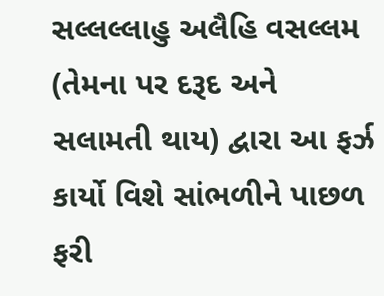સલ્લલ્લાહુ અલૈહિ વસલ્લમ (તેમના પર દરૂદ અને સલામતી થાય) દ્વારા આ ફર્ઝ કાર્યો વિશે સાંભળીને પાછળ ફરી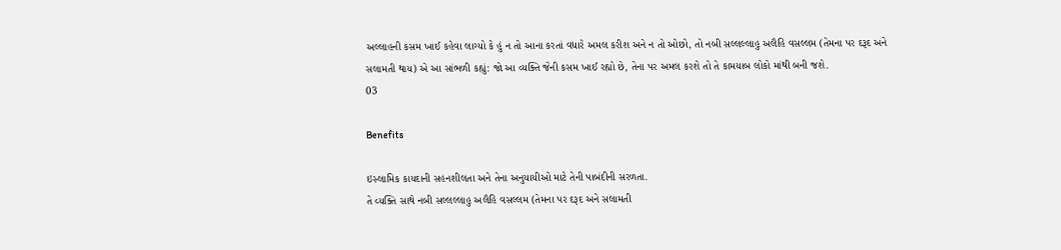અલ્લાહની કસમ ખાઈ કહેવા લાગ્યો કે હું ન તો આના કરતાં વધારે અમલ કરીશ અને ન તો ઓછો, તો નબી સલ્લલ્લાહુ અલૈહિ વસલ્લમ (તેમના પર દરૂદ અને સલામતી થાય) એ આ સાંભળી કહ્યું: જો આ વ્યક્તિ જેની કસમ ખાઈ રહ્યો છે, તેના પર અમલ કરશે તો તે કામયાબ લોકો માંથી બની જશે.
03

Benefits

ઇસ્લામિક કાયદાની સહનશીલતા અને તેના અનુયાયીઓ માટે તેની પાબંદીની સરળતા.
તે વ્યક્તિ સાથે નબી સલ્લલ્લાહુ અલૈહિ વસલ્લમ (તેમના પર દરૂદ અને સલામતી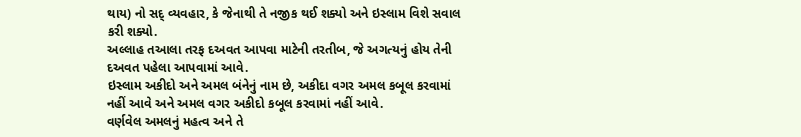થાય) નો સદ્ વ્યવહાર, કે જેનાથી તે નજીક થઈ શક્યો અને ઇસ્લામ વિશે સવાલ કરી શક્યો.
અલ્લાહ તઆલા તરફ દઅવત આપવા માટેની તરતીબ, જે અગત્યનું હોય તેની દઅવત પહેલા આપવામાં આવે.
ઇસ્લામ અકીદો અને અમલ બંનેનું નામ છે, અકીદા વગર અમલ કબૂલ કરવામાં નહીં આવે અને અમલ વગર અકીદો કબૂલ કરવામાં નહીં આવે.
વર્ણવેલ અમલનું મહત્વ અને તે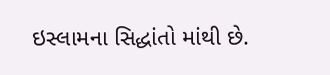ઇસ્લામના સિદ્ધાંતો માંથી છે.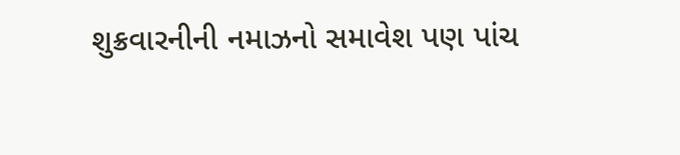શુક્રવારનીની નમાઝનો સમાવેશ પણ પાંચ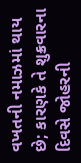વખતની નમાઝમાં થાય છે; કારણકે તે શુક્રવારના દિવસે જોહરની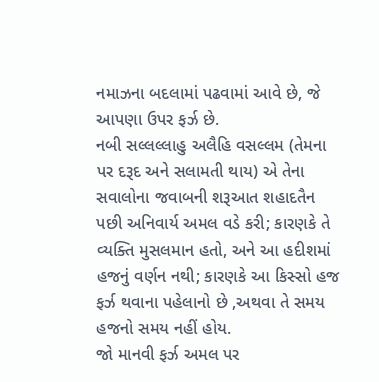નમાઝના બદલામાં પઢવામાં આવે છે, જે આપણા ઉપર ફર્ઝ છે.
નબી સલ્લલ્લાહુ અલૈહિ વસલ્લમ (તેમના પર દરૂદ અને સલામતી થાય) એ તેના સવાલોના જવાબની શરૂઆત શહાદતૈન પછી અનિવાર્ય અમલ વડે કરી; કારણકે તે વ્યક્તિ મુસલમાન હતો, અને આ હદીશમાં હજનું વર્ણન નથી; કારણકે આ કિસ્સો હજ ફર્ઝ થવાના પહેલાનો છે ,અથવા તે સમય હજનો સમય નહીં હોય.
જો માનવી ફર્ઝ અમલ પર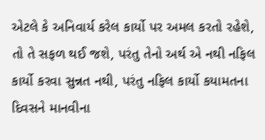એટલે કે અનિવાર્ય કરેલ કાર્યો પર અમલ કરતો રહેશે, તો તે સફળ થઈ જશે, પરંતુ તેનો અર્થ એ નથી નફિલ કાર્યો કરવા સુન્નત નથી, પરંતુ નફિલ કાર્યો કયામતના દિવસને માનવીના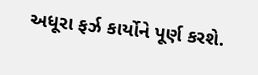અધૂરા ફર્ઝ કાર્યોને પૂર્ણ કરશે.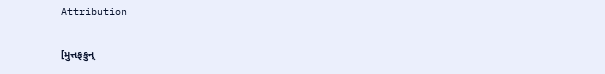Attribution

[મુત્તફકુન્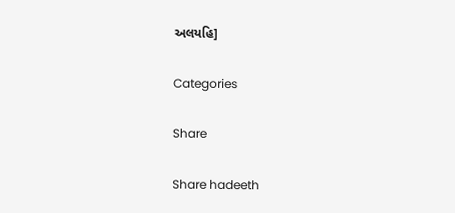અલયહિ]

Categories

Share

Share hadeeth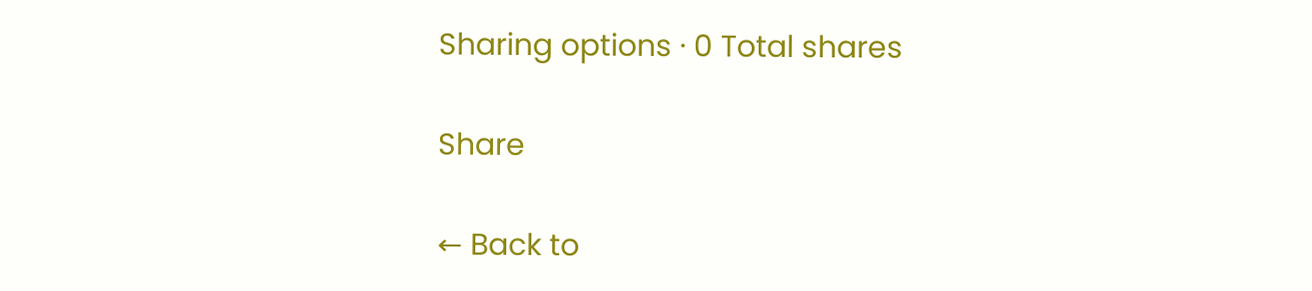Sharing options · 0 Total shares

Share

← Back to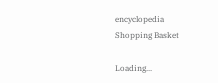encyclopedia
Shopping Basket

Loading...